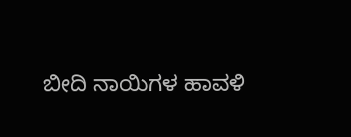ಬೀದಿ ನಾಯಿಗಳ ಹಾವಳಿ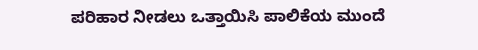ಪರಿಹಾರ ನೀಡಲು ಒತ್ತಾಯಿಸಿ ಪಾಲಿಕೆಯ ಮುಂದೆ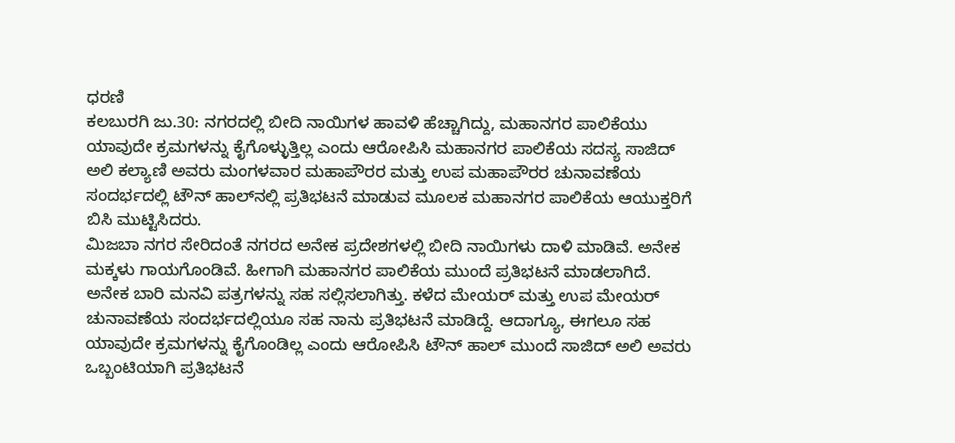ಧರಣಿ
ಕಲಬುರಗಿ ಜು.30: ನಗರದಲ್ಲಿ ಬೀದಿ ನಾಯಿಗಳ ಹಾವಳಿ ಹೆಚ್ಚಾಗಿದ್ದು, ಮಹಾನಗರ ಪಾಲಿಕೆಯು ಯಾವುದೇ ಕ್ರಮಗಳನ್ನು ಕೈಗೊಳ್ಳುತ್ತಿಲ್ಲ ಎಂದು ಆರೋಪಿಸಿ ಮಹಾನಗರ ಪಾಲಿಕೆಯ ಸದಸ್ಯ ಸಾಜಿದ್ ಅಲಿ ಕಲ್ಯಾಣಿ ಅವರು ಮಂಗಳವಾರ ಮಹಾಪೌರರ ಮತ್ತು ಉಪ ಮಹಾಪೌರರ ಚುನಾವಣೆಯ ಸಂದರ್ಭದಲ್ಲಿ ಟೌನ್ ಹಾಲ್‌ನಲ್ಲಿ ಪ್ರತಿಭಟನೆ ಮಾಡುವ ಮೂಲಕ ಮಹಾನಗರ ಪಾಲಿಕೆಯ ಆಯುಕ್ತರಿಗೆ ಬಿಸಿ ಮುಟ್ಟಿಸಿದರು.
ಮಿಜಬಾ ನಗರ ಸೇರಿದಂತೆ ನಗರದ ಅನೇಕ ಪ್ರದೇಶಗಳಲ್ಲಿ ಬೀದಿ ನಾಯಿಗಳು ದಾಳಿ ಮಾಡಿವೆ. ಅನೇಕ ಮಕ್ಕಳು ಗಾಯಗೊಂಡಿವೆ. ಹೀಗಾಗಿ ಮಹಾನಗರ ಪಾಲಿಕೆಯ ಮುಂದೆ ಪ್ರತಿಭಟನೆ ಮಾಡಲಾಗಿದೆ. ಅನೇಕ ಬಾರಿ ಮನವಿ ಪತ್ರಗಳನ್ನು ಸಹ ಸಲ್ಲಿಸಲಾಗಿತ್ತು. ಕಳೆದ ಮೇಯರ್ ಮತ್ತು ಉಪ ಮೇಯರ್ ಚುನಾವಣೆಯ ಸಂದರ್ಭದಲ್ಲಿಯೂ ಸಹ ನಾನು ಪ್ರತಿಭಟನೆ ಮಾಡಿದ್ದೆ. ಆದಾಗ್ಯೂ, ಈಗಲೂ ಸಹ ಯಾವುದೇ ಕ್ರಮಗಳನ್ನು ಕೈಗೊಂಡಿಲ್ಲ ಎಂದು ಆರೋಪಿಸಿ ಟೌನ್ ಹಾಲ್ ಮುಂದೆ ಸಾಜಿದ್ ಅಲಿ ಅವರು ಒಬ್ಬಂಟಿಯಾಗಿ ಪ್ರತಿಭಟನೆ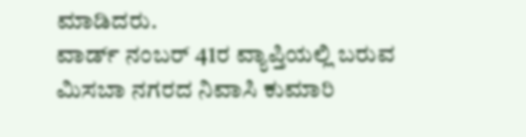ಮಾಡಿದರು.
ವಾರ್ಡ್ ನಂಬರ್ 41ರ ವ್ಯಾಪ್ತಿಯಲ್ಲಿ ಬರುವ ಮಿಸಬಾ ನಗರದ ನಿವಾಸಿ ಕುಮಾರಿ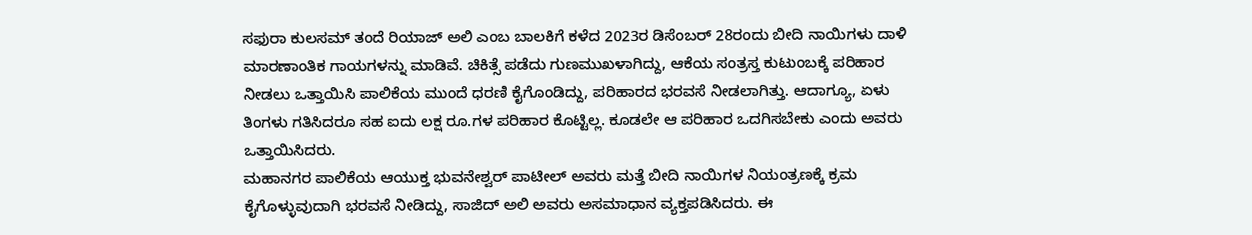ಸಫುರಾ ಕುಲಸಮ್ ತಂದೆ ರಿಯಾಜ್ ಅಲಿ ಎಂಬ ಬಾಲಕಿಗೆ ಕಳೆದ 2023ರ ಡಿಸೆಂಬರ್ 28ರಂದು ಬೀದಿ ನಾಯಿಗಳು ದಾಳಿ ಮಾರಣಾಂತಿಕ ಗಾಯಗಳನ್ನು ಮಾಡಿವೆ. ಚಿಕಿತ್ಸೆ ಪಡೆದು ಗುಣಮುಖಳಾಗಿದ್ದು, ಆಕೆಯ ಸಂತ್ರಸ್ತ ಕುಟುಂಬಕ್ಕೆ ಪರಿಹಾರ ನೀಡಲು ಒತ್ತಾಯಿಸಿ ಪಾಲಿಕೆಯ ಮುಂದೆ ಧರಣಿ ಕೈಗೊಂಡಿದ್ದು, ಪರಿಹಾರದ ಭರವಸೆ ನೀಡಲಾಗಿತ್ತು. ಆದಾಗ್ಯೂ, ಏಳು ತಿಂಗಳು ಗತಿಸಿದರೂ ಸಹ ಐದು ಲಕ್ಷ ರೂ.ಗಳ ಪರಿಹಾರ ಕೊಟ್ಟಿಲ್ಲ. ಕೂಡಲೇ ಆ ಪರಿಹಾರ ಒದಗಿಸಬೇಕು ಎಂದು ಅವರು ಒತ್ತಾಯಿಸಿದರು.
ಮಹಾನಗರ ಪಾಲಿಕೆಯ ಆಯುಕ್ತ ಭುವನೇಶ್ವರ್ ಪಾಟೀಲ್ ಅವರು ಮತ್ತೆ ಬೀದಿ ನಾಯಿಗಳ ನಿಯಂತ್ರಣಕ್ಕೆ ಕ್ರಮ ಕೈಗೊಳ್ಳುವುದಾಗಿ ಭರವಸೆ ನೀಡಿದ್ದು, ಸಾಜಿದ್ ಅಲಿ ಅವರು ಅಸಮಾಧಾನ ವ್ಯಕ್ತಪಡಿಸಿದರು. ಈ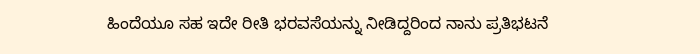ಹಿಂದೆಯೂ ಸಹ ಇದೇ ರೀತಿ ಭರವಸೆಯನ್ನು ನೀಡಿದ್ದರಿಂದ ನಾನು ಪ್ರತಿಭಟನೆ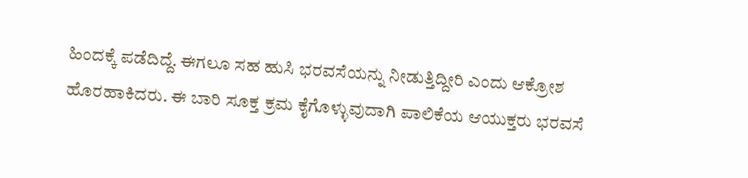ಹಿಂದಕ್ಕೆ ಪಡೆದಿದ್ದೆ. ಈಗಲೂ ಸಹ ಹುಸಿ ಭರವಸೆಯನ್ನು ನೀಡುತ್ತಿದ್ದೀರಿ ಎಂದು ಆಕ್ರೋಶ ಹೊರಹಾಕಿದರು. ಈ ಬಾರಿ ಸೂಕ್ತ ಕ್ರಮ ಕೈಗೊಳ್ಳುವುದಾಗಿ ಪಾಲಿಕೆಯ ಆಯುಕ್ತರು ಭರವಸೆ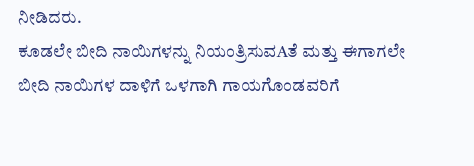ನೀಡಿದರು.
ಕೂಡಲೇ ಬೀದಿ ನಾಯಿಗಳನ್ನು ನಿಯಂತ್ರಿಸುವAತೆ ಮತ್ತು ಈಗಾಗಲೇ ಬೀದಿ ನಾಯಿಗಳ ದಾಳಿಗೆ ಒಳಗಾಗಿ ಗಾಯಗೊಂಡವರಿಗೆ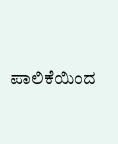ಪಾಲಿಕೆಯಿಂದ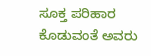ಸೂಕ್ತ ಪರಿಹಾರ ಕೊಡುವಂತೆ ಅವರು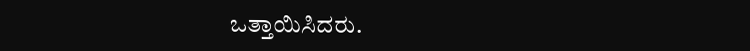ಒತ್ತಾಯಿಸಿದರು.